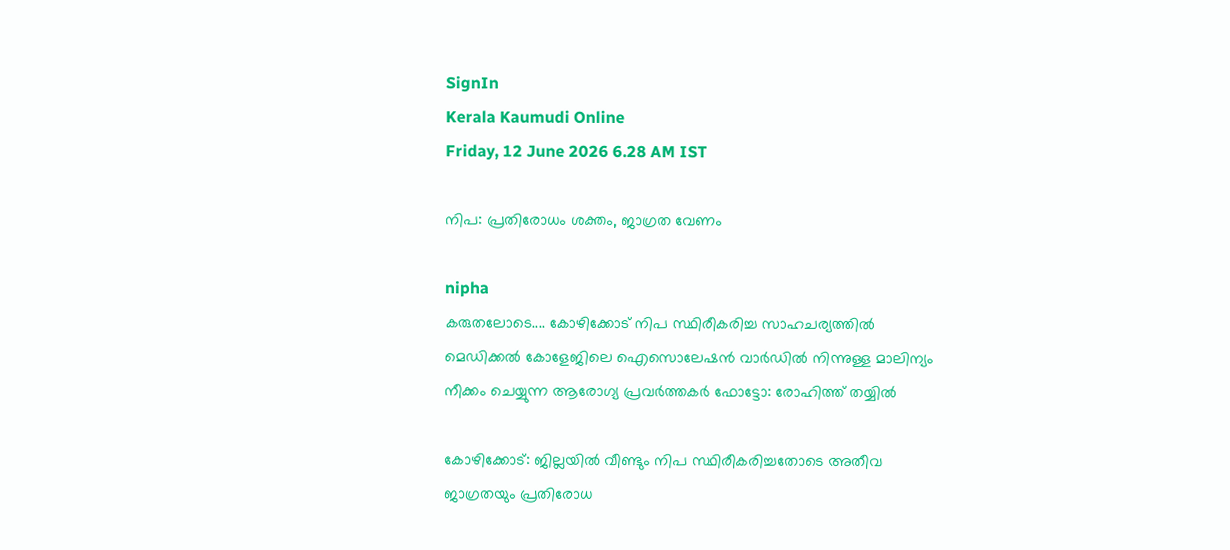SignIn
Kerala Kaumudi Online
Friday, 12 June 2026 6.28 AM IST

നിപ: പ്രതിരോധം ശക്തം, ജാഗ്രത വേണം

nipha
കരുതലോടെ.... കോഴിക്കോട് നിപ സ്ഥിരീകരിച്ച സാഹചര്യത്തിൽ മെഡിക്കൽ കോളേജിലെ ഐസൊലേഷൻ വാർഡിൽ നിന്നുള്ള മാലിന്യം നീക്കം ചെയ്യുന്ന ആരോഗ്യ പ്രവർത്തകർ ഫോട്ടോ: രോഹിത്ത് തയ്യിൽ

കോഴിക്കോട്: ജില്ലയിൽ വീണ്ടും നിപ സ്ഥിരീകരിച്ചതോടെ അതീവ ജാഗ്രതയും പ്രതിരോധ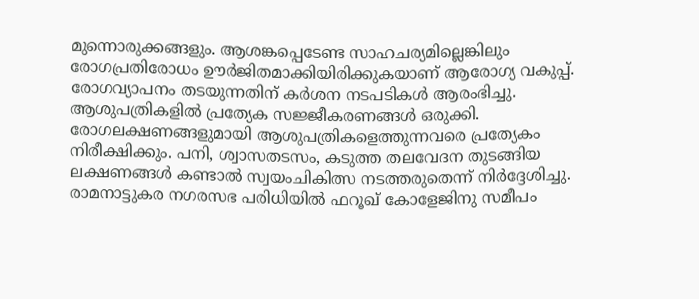മുന്നൊരുക്കങ്ങളും. ആശങ്കപ്പെടേണ്ട സാഹചര്യമില്ലെങ്കിലും രോഗപ്രതിരോധം ഊർജിതമാക്കിയിരിക്കുകയാണ് ആരോഗ്യ വകുപ്പ്. രോഗവ്യാപനം തടയുന്നതിന് കർശന നടപടികൾ ആരംഭിച്ചു. ആശുപത്രികളിൽ പ്രത്യേക സജ്ജീകരണങ്ങൾ ഒരുക്കി. രോഗലക്ഷണങ്ങളുമായി ആശുപത്രികളെത്തുന്നവരെ പ്രത്യേകം നിരീക്ഷിക്കും. പനി, ശ്വാസതടസം, കടുത്ത തലവേദന തുടങ്ങിയ ലക്ഷണങ്ങൾ കണ്ടാൽ സ്വയംചികിത്സ നടത്തരുതെന്ന് നിർദ്ദേശിച്ചു. രാമനാട്ടുകര നഗരസഭ പരിധിയിൽ ഫറൂഖ് കോളേജിനു സമീപം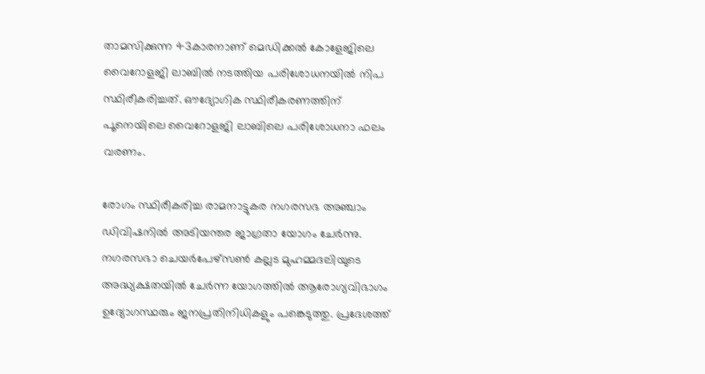താമസിക്കുന്ന 43കാരനാണ് മെഡിക്കൽ കോളേജിലെ വൈറോളജി ലാബിൽ നടത്തിയ പരിശോധനയിൽ നിപ സ്ഥിരീകരിച്ചത്. ഔദ്യോഗിക സ്ഥിരീകരണത്തിന് പൂനെയിലെ വൈറോളജി ലാബിലെ പരിശോധനാ ഫലം വരണം.

രോഗം സ്ഥിരീകരിച്ച രാമനാട്ടുകര നഗരസഭ അഞ്ചാം ഡിവിഷനിൽ അടിയന്തര ജാഗ്രതാ യോഗം ചേർന്നു. നഗരസഭാ ചെയർപേഴ്‌സൺ കല്ലട മുഹമ്മദലിയുടെ അദ്ധ്യക്ഷതയിൽ ചേർന്ന യോഗത്തിൽ ആരോഗ്യവിഭാഗം ഉദ്യോഗസ്ഥരും ജനപ്രതിനിധികളും പങ്കെടുത്തു. പ്രദേശത്ത്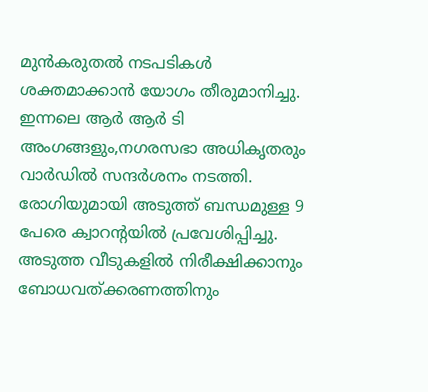മുൻകരുതൽ നടപടികൾ ശക്തമാക്കാൻ യോഗം തീരുമാനിച്ചു. ഇന്നലെ ആർ ആർ ടി അംഗങ്ങളും,നഗരസഭാ അധികൃതരും വാർഡിൽ സന്ദർശനം നടത്തി. രോഗിയുമായി അടുത്ത് ബന്ധമുള്ള 9 പേരെ ക്വാറന്റയിൽ പ്രവേശിപ്പിച്ചു. അടുത്ത വീടുകളിൽ നിരീക്ഷിക്കാനും ബോധവത്ക്കരണത്തിനും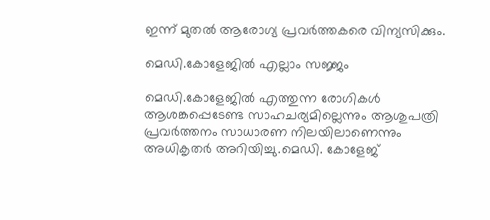ഇന്ന് മുതൽ ആരോഗ്യ പ്രവർത്തകരെ വിന്യസിക്കും.

മെഡി.കോളേജിൽ എല്ലാം സജ്ജം

മെഡി.കോളേജിൽ എത്തുന്ന രോഗികൾ ആശങ്കപ്പെടേണ്ട സാഹചര്യമില്ലെന്നും ആശുപത്രി പ്രവർത്തനം സാധാരണ നിലയിലാണെന്നും അധികൃതർ അറിയിച്ചു.മെഡി. കോളേജ്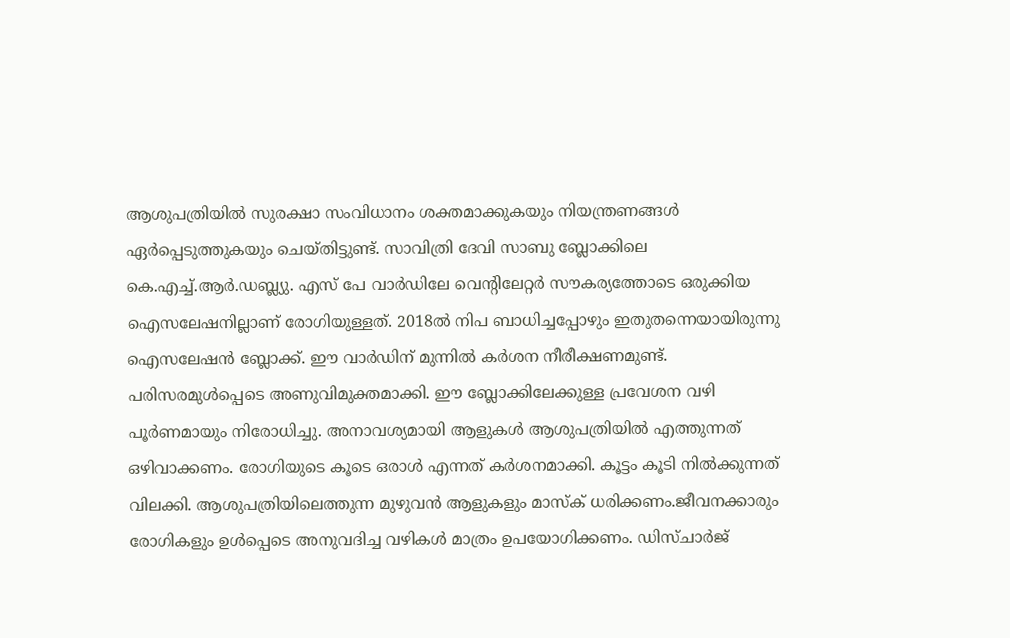ആശുപത്രിയിൽ സുരക്ഷാ സംവിധാനം ശക്തമാക്കുകയും നിയന്ത്രണങ്ങൾ ഏർപ്പെടുത്തുകയും ചെയ്തിട്ടുണ്ട്. സാവിത്രി ദേവി സാബു ബ്ലോക്കിലെ കെ.എച്ച്.ആർ.ഡബ്ല്യു. എസ് പേ വാർഡിലേ വെന്റിലേറ്റർ സൗകര്യത്തോടെ ഒരുക്കിയ ഐസലേഷനില്ലാണ് രോഗിയുള്ളത്. 2018ൽ നിപ ബാധിച്ചപ്പോഴും ഇതുതന്നെയായിരുന്നു ഐസലേഷൻ ബ്ലോക്ക്. ഈ വാർഡിന് മുന്നിൽ കർശന നീരീക്ഷണമുണ്ട്. പരിസരമുൾപ്പെടെ അണുവിമുക്തമാക്കി. ഈ ബ്ലോക്കിലേക്കുള്ള പ്രവേശന വഴി പൂർണമായും നിരോധിച്ചു. അനാവശ്യമായി ആളുകൾ ആശുപത്രിയിൽ എത്തുന്നത് ഒഴിവാക്കണം. രോഗിയുടെ കൂടെ ഒരാൾ എന്നത് കർശനമാക്കി. കൂട്ടം കൂടി നിൽക്കുന്നത് വിലക്കി. ആശുപത്രിയിലെത്തുന്ന മുഴുവൻ ആളുകളും മാസ്ക് ധരിക്കണം.ജീവനക്കാരും രോഗികളും ഉൾപ്പെടെ അനുവദിച്ച വഴികൾ മാത്രം ഉപയോഗിക്കണം. ഡിസ്ചാർജ്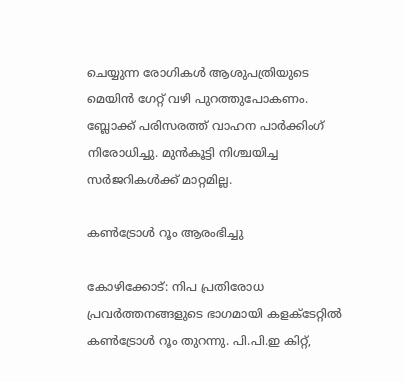ചെയ്യുന്ന രോഗികൾ ആശുപത്രിയുടെ മെയിൻ ഗേറ്റ് വഴി പുറത്തുപോകണം. ബ്ലോക്ക് പരിസരത്ത് വാഹന പാർക്കിംഗ് നിരോധിച്ചു. മുൻകൂട്ടി നിശ്ചയിച്ച സർജറികൾക്ക് മാറ്റമില്ല.

കൺട്രോൾ റൂം ആരംഭിച്ചു

കോഴിക്കോട്: നിപ പ്രതിരോധ പ്രവർത്തനങ്ങളുടെ ഭാഗമായി കളക്ടേറ്റിൽ കൺട്രോൾ റൂം തുറന്നു. പി.പി.ഇ കിറ്റ്,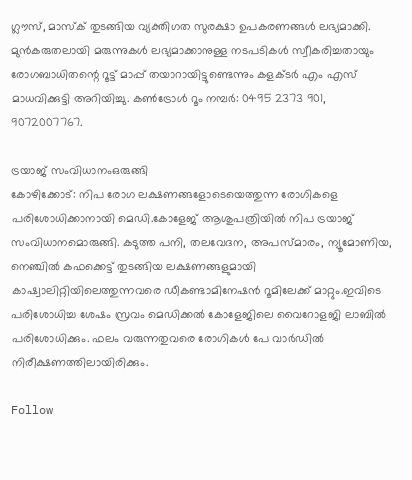ഗ്ലൗസ്, മാസ്‌ക് തുടങ്ങിയ വ്യക്തിഗത സുരക്ഷാ ഉപകരണങ്ങൾ ലഭ്യമാക്കി. മുൻകരുതലായി മരുന്നുകൾ ലഭ്യമാക്കാനുള്ള നടപടികൾ സ്വീകരിച്ചതായും രോഗബാധിതന്റെ റൂട്ട് മാപ്പ് തയാറായിട്ടുണ്ടെന്നും കളക്ടർ എം എസ് മാധവിക്കുട്ടി അറിയിച്ചു. കൺട്രോൾ റൂം നമ്പർ: 0495 2373 901,
9072007767.

ട്രയാജ് സംവിധാനംഒരുങ്ങി
കോഴിക്കോട്: നിപ രോഗ ലക്ഷണങ്ങളോടെയെത്തുന്ന രോഗികളെ പരിശോധിക്കാനായി മെഡി.കോളേജ് ആശുപത്രിയിൽ നിപ ട്രയാജ് സംവിധാനമൊരുങ്ങി. കടുത്ത പനി, തലവേദന, അപസ്മാരം, ന്യൂമോണിയ, നെഞ്ചിൽ കഫക്കെട്ട് തുടങ്ങിയ ലക്ഷണങ്ങളുമായി കാഷ്വാലിറ്റിയിലെത്തുന്നവരെ ഡീകണ്ടാമിനേഷൻ റൂമിലേക്ക് മാറ്റും.ഇവിടെ പരിശോധിച്ച ശേഷം സ്രവം മെഡിക്കൽ കോളേജിലെ വൈറോളജി ലാബിൽ പരിശോധിക്കും. ഫലം വരുന്നതുവരെ രോഗികൾ പേ വാർഡിൽ നിരീക്ഷണത്തിലായിരിക്കും.

Follow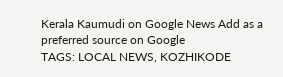Kerala Kaumudi on Google News Add as a preferred source on Google
TAGS: LOCAL NEWS, KOZHIKODE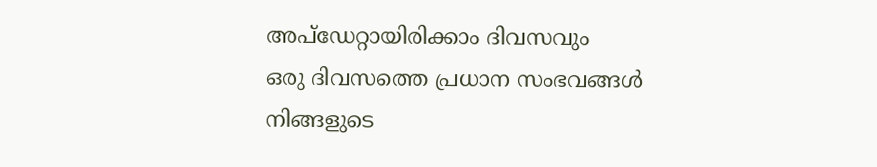അപ്ഡേറ്റായിരിക്കാം ദിവസവും
ഒരു ദിവസത്തെ പ്രധാന സംഭവങ്ങൾ നിങ്ങളുടെ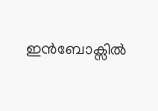ഇൻബോക്സിൽ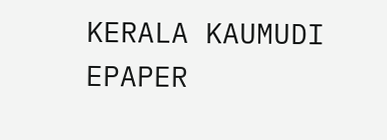KERALA KAUMUDI EPAPER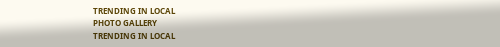TRENDING IN LOCAL
PHOTO GALLERY
TRENDING IN LOCAL